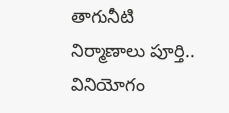తాగునీటి నిర్మాణాలు పూర్తి.. వినియోగం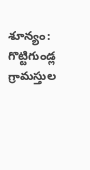శూన్యం: గొట్టిగుండ్ల గ్రామస్తుల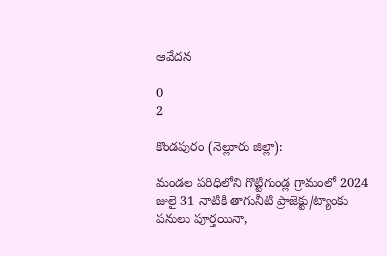ఆవేదన

0
2

కొండపురం (నెల్లూరు జిల్లా):

మండల పరిధిలోని గొట్టిగుండ్ల గ్రామంలో 2024 జులై 31 నాటికి తాగునీటి ప్రాజెక్టు/ట్యాంకు పనులు పూర్తయినా,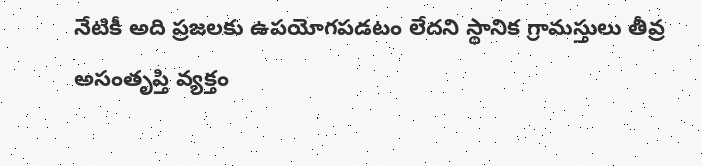నేటికీ అది ప్రజలకు ఉపయోగపడటం లేదని స్థానిక గ్రామస్తులు తీవ్ర అసంతృప్తి వ్యక్తం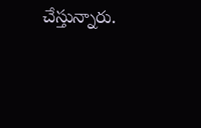చేస్తున్నారు.